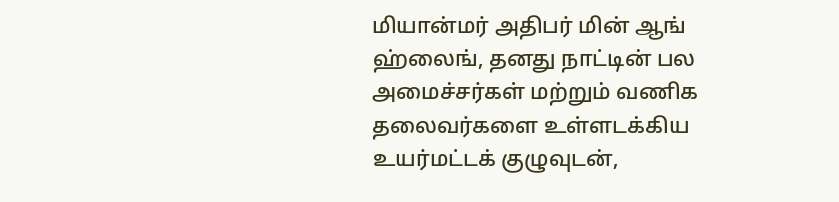மியான்மர் அதிபர் மின் ஆங் ஹ்லைங், தனது நாட்டின் பல அமைச்சர்கள் மற்றும் வணிக தலைவர்களை உள்ளடக்கிய உயர்மட்டக் குழுவுடன்,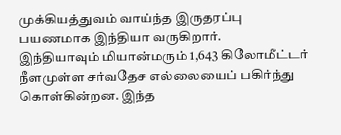முக்கியத்துவம் வாய்ந்த இருதரப்பு பயணமாக இந்தியா வருகிறார்.
இந்தியாவும் மியான்மரும் 1,643 கிலோமீட்டர் நீளமுள்ள சர்வதேச எல்லையைப் பகிர்ந்து கொள்கின்றன. இந்த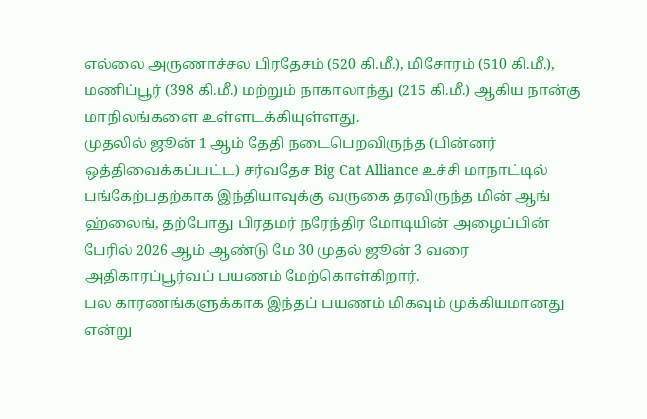எல்லை அருணாச்சல பிரதேசம் (520 கி.மீ.), மிசோரம் (510 கி.மீ.), மணிப்பூர் (398 கி.மீ.) மற்றும் நாகாலாந்து (215 கி.மீ.) ஆகிய நான்கு மாநிலங்களை உள்ளடக்கியுள்ளது.
முதலில் ஜூன் 1 ஆம் தேதி நடைபெறவிருந்த (பின்னர் ஒத்திவைக்கப்பட்ட) சர்வதேச Big Cat Alliance உச்சி மாநாட்டில் பங்கேற்பதற்காக இந்தியாவுக்கு வருகை தரவிருந்த மின் ஆங் ஹ்லைங், தற்போது பிரதமர் நரேந்திர மோடியின் அழைப்பின் பேரில் 2026 ஆம் ஆண்டு மே 30 முதல் ஜூன் 3 வரை அதிகாரப்பூர்வப் பயணம் மேற்கொள்கிறார்.
பல காரணங்களுக்காக இந்தப் பயணம் மிகவும் முக்கியமானது என்று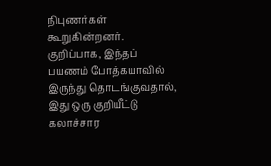நிபுணர்கள் கூறுகின்றனர். குறிப்பாக, இந்தப் பயணம் போத்கயாவில் இருந்து தொடங்குவதால், இது ஒரு குறியீட்டு கலாச்சார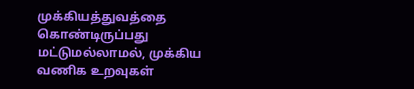முக்கியத்துவத்தை கொண்டிருப்பது மட்டுமல்லாமல், முக்கிய வணிக உறவுகள்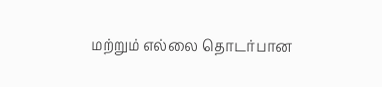மற்றும் எல்லை தொடர்பான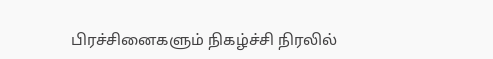பிரச்சினைகளும் நிகழ்ச்சி நிரலில்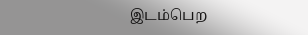இடம்பெற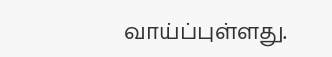வாய்ப்புள்ளது.